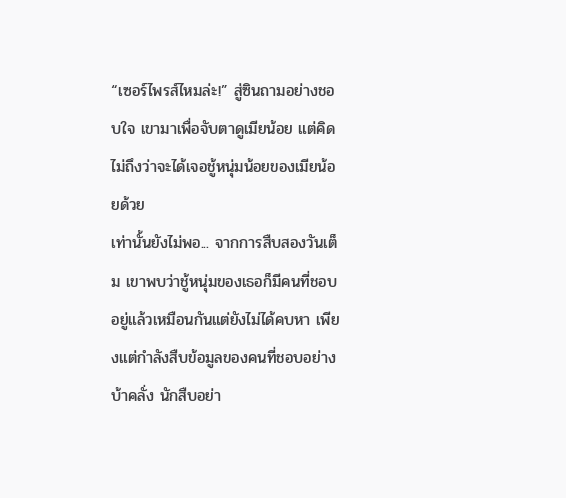“เซอร์ไพรส์ไหมล่ะ!” สู่ซินถามอย่างชอบใจ เขามาเพื่อจับตาดูเมียน้อย แต่คิดไม่ถึงว่าจะได้เจอชู้หนุ่มน้อยของเมียน้อยด้วย
เท่านั้นยังไม่พอ... จากการสืบสองวันเต็ม เขาพบว่าชู้หนุ่มของเธอก็มีคนที่ชอบอยู่แล้วเหมือนกันแต่ยังไม่ได้คบหา เพียงแต่กำลังสืบข้อมูลของคนที่ชอบอย่างบ้าคลั่ง นักสืบอย่า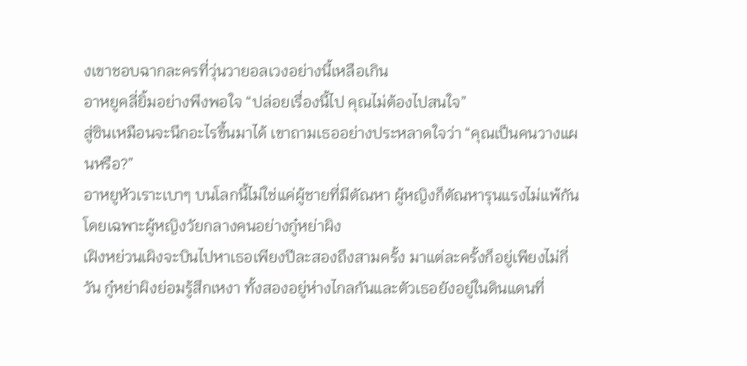งเขาชอบฉากละครที่วุ่นวายอลเวงอย่างนี้เหลือเกิน
อาหยูคลี่ยิ้มอย่างพึงพอใจ “ปล่อยเรื่องนี้ไป คุณไม่ต้องไปสนใจ”
สู่ซินเหมือนจะนึกอะไรขึ้นมาได้ เขาถามเธออย่างประหลาดใจว่า “คุณเป็นคนวางแผนหรือ?”
อาหยูหัวเราะเบาๆ บนโลกนี้ไม่ใช่แค่ผู้ชายที่มีตัณหา ผู้หญิงก็ตัณหารุนแรงไม่แพ้กัน โดยเฉพาะผู้หญิงวัยกลางคนอย่างกู๋หย่าผิง
เฝิงหย่วนเผิงจะบินไปหาเธอเพียงปีละสองถึงสามครั้ง มาแต่ละครั้งก็อยู่เพียงไม่กี่วัน กู๋หย่าผิงย่อมรู้สึกเหงา ทั้งสองอยู่ห่างไกลกันและตัวเธอยังอยู่ในดินแดนที่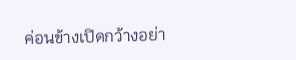ค่อนข้างเปิดกว้างอย่า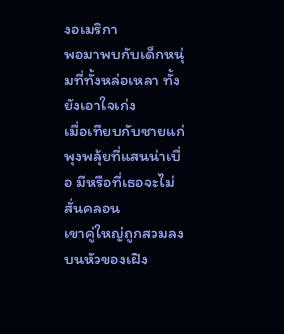งอเมริกา
พอมาพบกับเด็กหนุ่มที่ทั้งหล่อเหลา ทั้งยังเอาใจเก่ง
เมื่อเทียบกับชายแก่พุงพลุ้ยที่แสนน่าเบื่อ มีหรือที่เธอจะไม่สั่นคลอน
เขาคู่ใหญ่ถูกสวมลงบนหัวของเฝิง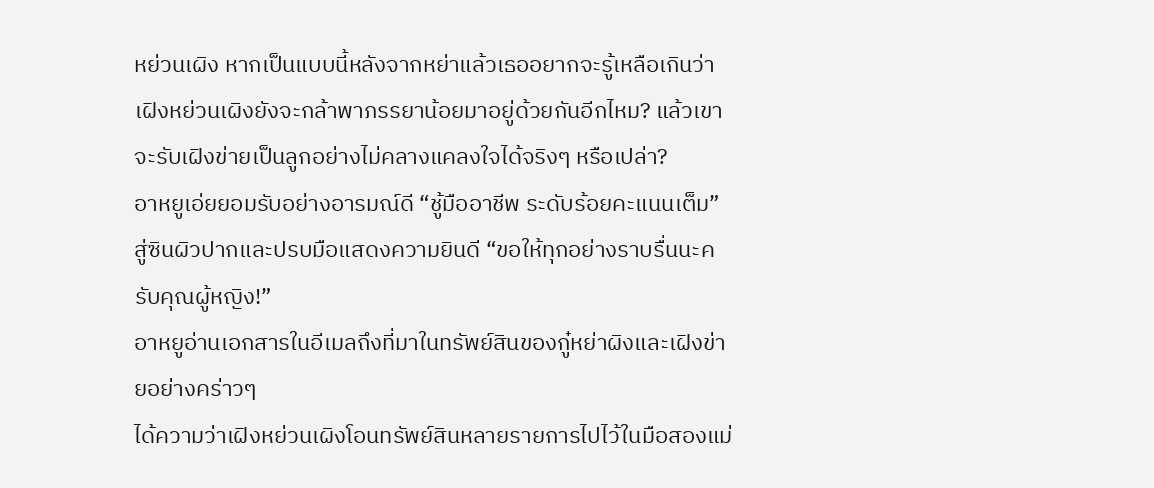หย่วนเผิง หากเป็นแบบนี้หลังจากหย่าแล้วเธออยากจะรู้เหลือเกินว่าเฝิงหย่วนเผิงยังจะกล้าพาภรรยาน้อยมาอยู่ด้วยกันอีกไหม? แล้วเขาจะรับเฝิงข่ายเป็นลูกอย่างไม่คลางแคลงใจได้จริงๆ หรือเปล่า?
อาหยูเอ่ยยอมรับอย่างอารมณ์ดี “ชู้มืออาชีพ ระดับร้อยคะแนนเต็ม”
สู่ซินผิวปากและปรบมือแสดงความยินดี “ขอให้ทุกอย่างราบรื่นนะครับคุณผู้หญิง!”
อาหยูอ่านเอกสารในอีเมลถึงที่มาในทรัพย์สินของกู๋หย่าผิงและเฝิงข่ายอย่างคร่าวๆ
ได้ความว่าเฝิงหย่วนเผิงโอนทรัพย์สินหลายรายการไปไว้ในมือสองแม่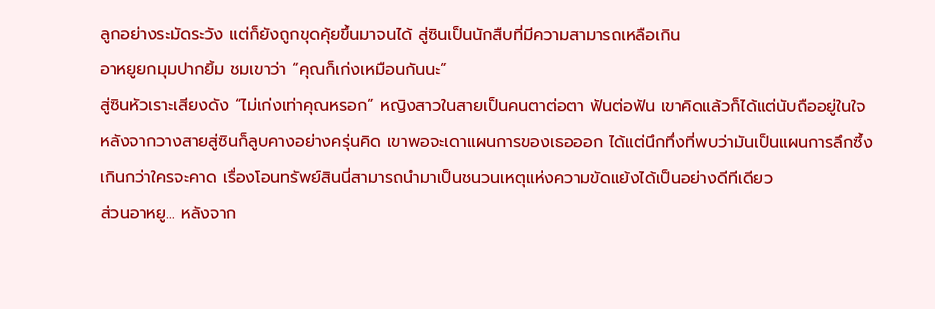ลูกอย่างระมัดระวัง แต่ก็ยังถูกขุดคุ้ยขึ้นมาจนได้ สู่ซินเป็นนักสืบที่มีความสามารถเหลือเกิน
อาหยูยกมุมปากยิ้ม ชมเขาว่า “คุณก็เก่งเหมือนกันนะ”
สู่ซินหัวเราะเสียงดัง “ไม่เก่งเท่าคุณหรอก” หญิงสาวในสายเป็นคนตาต่อตา ฟันต่อฟัน เขาคิดแล้วก็ได้แต่นับถืออยู่ในใจ
หลังจากวางสายสู่ซินก็ลูบคางอย่างครุ่นคิด เขาพอจะเดาแผนการของเธอออก ได้แต่นึกทึ่งที่พบว่ามันเป็นแผนการลึกซึ้งเกินกว่าใครจะคาด เรื่องโอนทรัพย์สินนี่สามารถนำมาเป็นชนวนเหตุแห่งความขัดแย้งได้เป็นอย่างดีทีเดียว
ส่วนอาหยู... หลังจาก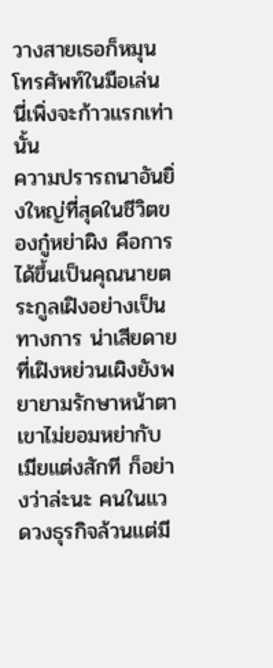วางสายเธอก็หมุนโทรศัพท์ในมือเล่น
นี่เพิ่งจะก้าวแรกเท่านั้น
ความปรารถนาอันยิ่งใหญ่ที่สุดในชีวิตของกู๋หย่าผิง คือการได้ขึ้นเป็นคุณนายตระกูลเฝิงอย่างเป็นทางการ น่าเสียดายที่เฝิงหย่วนเผิงยังพยายามรักษาหน้าตา เขาไม่ยอมหย่ากับเมียแต่งสักที ก็อย่างว่าล่ะนะ คนในแวดวงธุรกิจล้วนแต่มี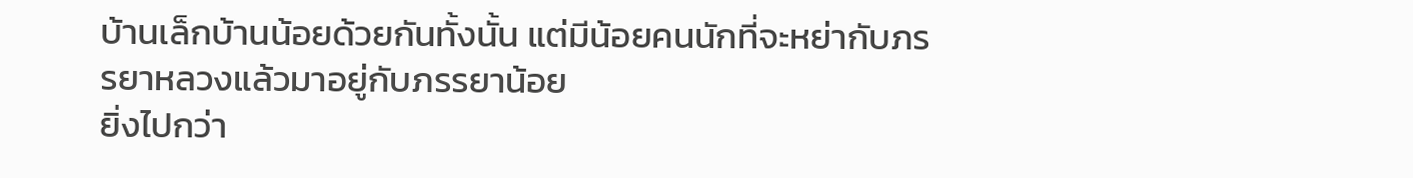บ้านเล็กบ้านน้อยด้วยกันทั้งนั้น แต่มีน้อยคนนักที่จะหย่ากับภรรยาหลวงแล้วมาอยู่กับภรรยาน้อย
ยิ่งไปกว่า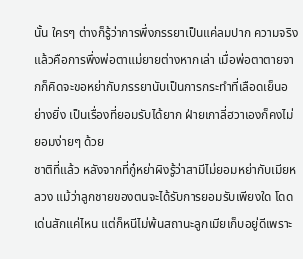นั้น ใครๆ ต่างก็รู้ว่าการพึ่งภรรยาเป็นแค่ลมปาก ความจริงแล้วคือการพึ่งพ่อตาแม่ยายต่างหากเล่า เมื่อพ่อตาตายจากก็คิดจะขอหย่ากับภรรยานับเป็นการกระทำที่เลือดเย็นอย่างยิ่ง เป็นเรื่องที่ยอมรับได้ยาก ฝ่ายเกาลี่ฮวาเองก็คงไม่ยอมง่ายๆ ด้วย
ชาติที่แล้ว หลังจากที่กู๋หย่าผิงรู้ว่าสามีไม่ยอมหย่ากับเมียหลวง แม้ว่าลูกชายของตนจะได้รับการยอมรับเพียงใด โดดเด่นสักแค่ไหน แต่ก็หนีไม่พ้นสถานะลูกเมียเก็บอยู่ดีเพราะ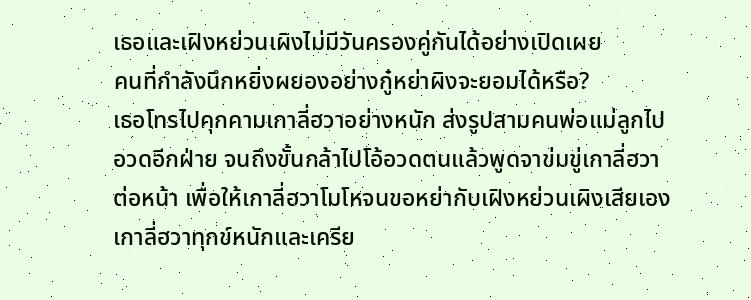เธอและเฝิงหย่วนเผิงไม่มีวันครองคู่กันได้อย่างเปิดเผย
คนที่กำลังนึกหยิ่งผยองอย่างกู๋หย่าผิงจะยอมได้หรือ?
เธอโทรไปคุกคามเกาลี่ฮวาอย่างหนัก ส่งรูปสามคนพ่อแม่ลูกไปอวดอีกฝ่าย จนถึงขั้นกล้าไปโอ้อวดตนแล้วพูดจาข่มขู่เกาลี่ฮวาต่อหน้า เพื่อให้เกาลี่ฮวาโมโหจนขอหย่ากับเฝิงหย่วนเผิงเสียเอง
เกาลี่ฮวาทุกข์หนักและเครีย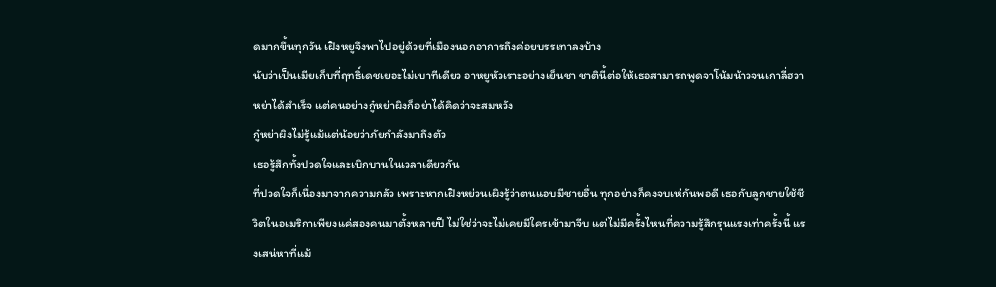ดมากขึ้นทุกวัน เฝิงหยูจึงพาไปอยู่ด้วยที่เมืองนอกอาการถึงค่อยบรรเทาลงบ้าง
นับว่าเป็นเมียเก็บที่ฤทธิ์เดชเยอะไม่เบาทีเดียว อาหยูหัวเราะอย่างเย็นชา ชาตินี้ต่อให้เธอสามารถพูดจาโน้มน้าวจนเกาลี่ฮวาหย่าได้สำเร็จ แต่คนอย่างกู๋หย่าผิงก็อย่าได้คิดว่าจะสมหวัง
กู๋หย่าผิงไม่รู้แม้แต่น้อยว่าภัยกำลังมาถึงตัว
เธอรู้สึกทั้งปวดใจและเบิกบานในเวลาเดียวกัน
ที่ปวดใจก็เนื่องมาจากความกลัว เพราะหากเฝิงหย่วนเผิงรู้ว่าตนแอบมีชายอื่น ทุกอย่างก็คงจบเห่กันพอดี เธอกับลูกชายใช้ชีวิตในอเมริกาเพียงแค่สองคนมาตั้งหลายปี ไม่ใช่ว่าจะไม่เคยมีใครเข้ามาจีบ แต่ไม่มีครั้งไหนที่ความรู้สึกรุนแรงเท่าครั้งนี้ แรงเสน่หาที่แม้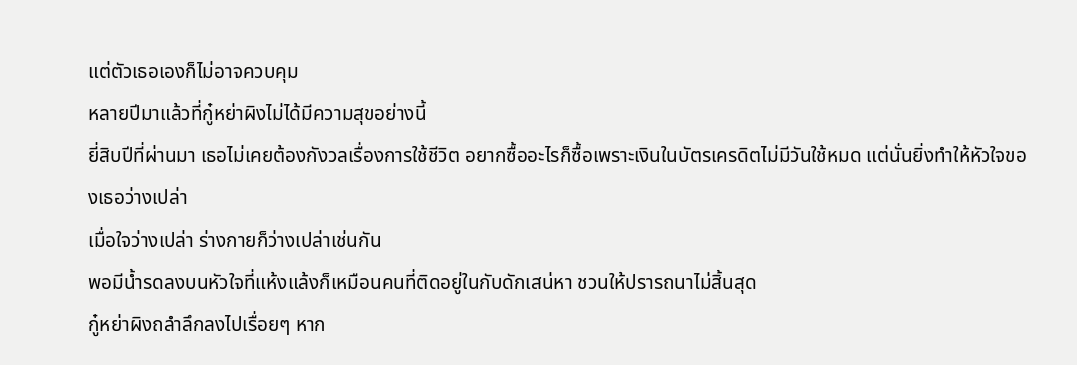แต่ตัวเธอเองก็ไม่อาจควบคุม
หลายปีมาแล้วที่กู๋หย่าผิงไม่ได้มีความสุขอย่างนี้
ยี่สิบปีที่ผ่านมา เธอไม่เคยต้องกังวลเรื่องการใช้ชีวิต อยากซื้ออะไรก็ซื้อเพราะเงินในบัตรเครดิตไม่มีวันใช้หมด แต่นั่นยิ่งทำให้หัวใจของเธอว่างเปล่า
เมื่อใจว่างเปล่า ร่างกายก็ว่างเปล่าเช่นกัน
พอมีน้ำรดลงบนหัวใจที่แห้งแล้งก็เหมือนคนที่ติดอยู่ในกับดักเสน่หา ชวนให้ปรารถนาไม่สิ้นสุด
กู๋หย่าผิงถลำลึกลงไปเรื่อยๆ หาก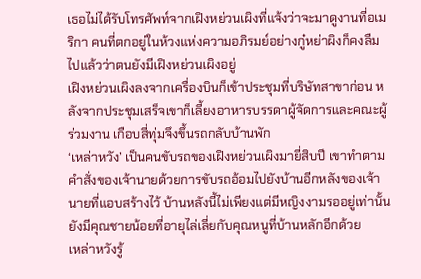เธอไม่ได้รับโทรศัพท์จากเฝิงหย่วนเผิงที่แจ้งว่าจะมาดูงานที่อเมริกา คนที่ตกอยู่ในห้วงแห่งความอภิรมย์อย่างกู๋หย่าผิงก็คงลืมไปแล้วว่าตนยังมีเฝิงหย่วนเผิงอยู่
เฝิงหย่วนเผิงลงจากเครื่องบินก็เข้าประชุมที่บริษัทสาขาก่อน หลังจากประชุมเสร็จเขาก็เลี้ยงอาหารบรรดาผู้จัดการและคณะผู้ร่วมงาน เกือบสี่ทุ่มจึงขึ้นรถกลับบ้านพัก
‘เหล่าหวัง’ เป็นคนขับรถของเฝิงหย่วนเผิงมายี่สิบปี เขาทำตามคำสั่งของเจ้านายด้วยการขับรถอ้อมไปยังบ้านอีกหลังของเจ้านายที่แอบสร้างไว้ บ้านหลังนี้ไม่เพียงแต่มีหญิงงามรออยู่เท่านั้น ยังมีคุณชายน้อยที่อายุไล่เลี่ยกับคุณหนูที่บ้านหลักอีกด้วย
เหล่าหวังรู้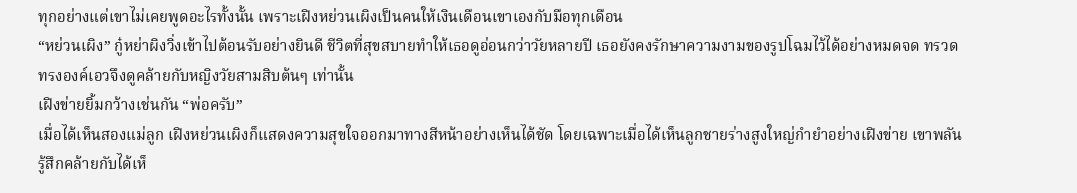ทุกอย่างแต่เขาไม่เคยพูดอะไรทั้งนั้น เพราะเฝิงหย่วนเผิงเป็นคนให้เงินเดือนเขาเองกับมือทุกเดือน
“หย่วนเผิง” กู๋หย่าผิงวิ่งเข้าไปต้อนรับอย่างยินดี ชีวิตที่สุขสบายทำให้เธอดูอ่อนกว่าวัยหลายปี เธอยังคงรักษาความงามของรูปโฉมไว้ได้อย่างหมดจด ทรวดทรงองค์เอวจึงดูคล้ายกับหญิงวัยสามสิบต้นๆ เท่านั้น
เฝิงข่ายยิ้มกว้างเช่นกัน “พ่อครับ”
เมื่อได้เห็นสองแม่ลูก เฝิงหย่วนเผิงก็แสดงความสุขใจออกมาทางสีหน้าอย่างเห็นได้ชัด โดยเฉพาะเมื่อได้เห็นลูกชายร่างสูงใหญ่กำยำอย่างเฝิงข่าย เขาพลันรู้สึกคล้ายกับได้เห็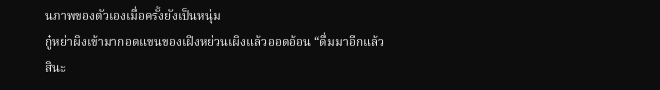นภาพของตัวเองเมื่อครั้งยังเป็นหนุ่ม
กู๋หย่าผิงเข้ามากอดแขนของเฝิงหย่วนเผิงแล้วออดอ้อน “ดื่มมาอีกแล้วสินะ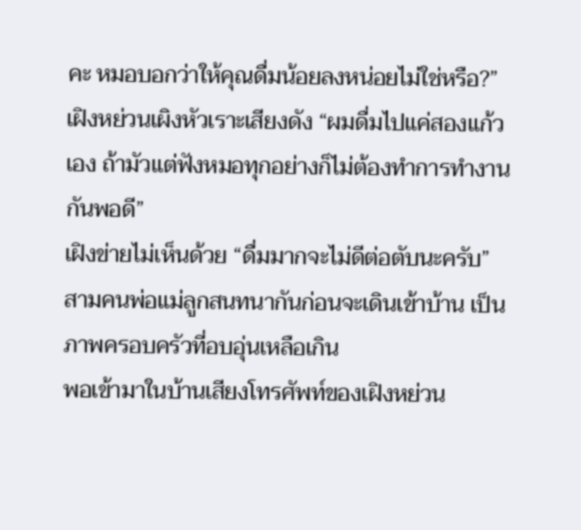คะ หมอบอกว่าให้คุณดื่มน้อยลงหน่อยไม่ใช่หรือ?”
เฝิงหย่วนเผิงหัวเราะเสียงดัง “ผมดื่มไปแค่สองแก้วเอง ถ้ามัวแต่ฟังหมอทุกอย่างก็ไม่ต้องทำการทำงานกันพอดี”
เฝิงข่ายไม่เห็นด้วย “ดื่มมากจะไม่ดีต่อตับนะครับ”
สามคนพ่อแม่ลูกสนทนากันก่อนจะเดินเข้าบ้าน เป็นภาพครอบครัวที่อบอุ่นเหลือเกิน
พอเข้ามาในบ้านเสียงโทรศัพท์ของเฝิงหย่วน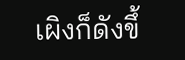เผิงก็ดังขึ้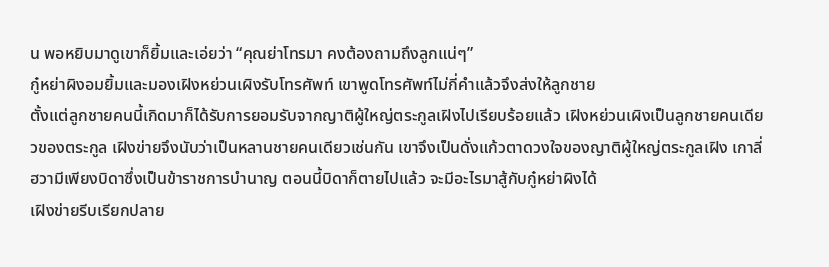น พอหยิบมาดูเขาก็ยิ้มและเอ่ยว่า “คุณย่าโทรมา คงต้องถามถึงลูกแน่ๆ”
กู๋หย่าผิงอมยิ้มและมองเฝิงหย่วนเผิงรับโทรศัพท์ เขาพูดโทรศัพท์ไม่กี่คำแล้วจึงส่งให้ลูกชาย
ตั้งแต่ลูกชายคนนี้เกิดมาก็ได้รับการยอมรับจากญาติผู้ใหญ่ตระกูลเฝิงไปเรียบร้อยแล้ว เฝิงหย่วนเผิงเป็นลูกชายคนเดียวของตระกูล เฝิงข่ายจึงนับว่าเป็นหลานชายคนเดียวเช่นกัน เขาจึงเป็นดั่งแก้วตาดวงใจของญาติผู้ใหญ่ตระกูลเฝิง เกาลี่ฮวามีเพียงบิดาซึ่งเป็นข้าราชการบำนาญ ตอนนี้บิดาก็ตายไปแล้ว จะมีอะไรมาสู้กับกู๋หย่าผิงได้
เฝิงข่ายรีบเรียกปลาย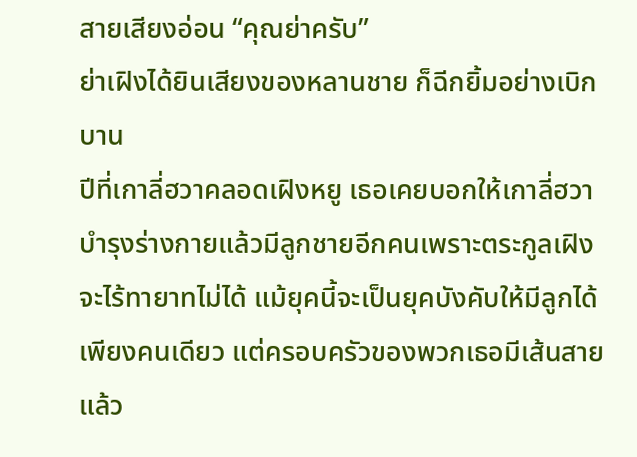สายเสียงอ่อน “คุณย่าครับ”
ย่าเฝิงได้ยินเสียงของหลานชาย ก็ฉีกยิ้มอย่างเบิกบาน
ปีที่เกาลี่ฮวาคลอดเฝิงหยู เธอเคยบอกให้เกาลี่ฮวาบำรุงร่างกายแล้วมีลูกชายอีกคนเพราะตระกูลเฝิงจะไร้ทายาทไม่ได้ แม้ยุคนี้จะเป็นยุคบังคับให้มีลูกได้เพียงคนเดียว แต่ครอบครัวของพวกเธอมีเส้นสายแล้ว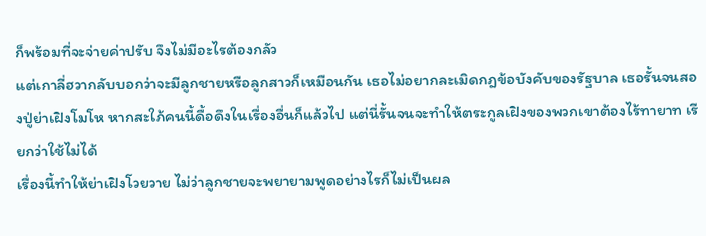ก็พร้อมที่จะจ่ายค่าปรับ จึงไม่มีอะไรต้องกลัว
แต่เกาลี่ฮวากลับบอกว่าจะมีลูกชายหรือลูกสาวก็เหมือนกัน เธอไม่อยากละเมิดกฎข้อบังคับของรัฐบาล เธอรั้นจนสองปู่ย่าเฝิงโมโห หากสะใภ้คนนี้ดื้อดึงในเรื่องอื่นก็แล้วไป แต่นี่รั้นจนจะทำให้ตระกูลเฝิงของพวกเขาต้องไร้ทายาท เรียกว่าใช้ไม่ได้
เรื่องนี้ทำให้ย่าเฝิงโวยวาย ไม่ว่าลูกชายจะพยายามพูดอย่างไรก็ไม่เป็นผล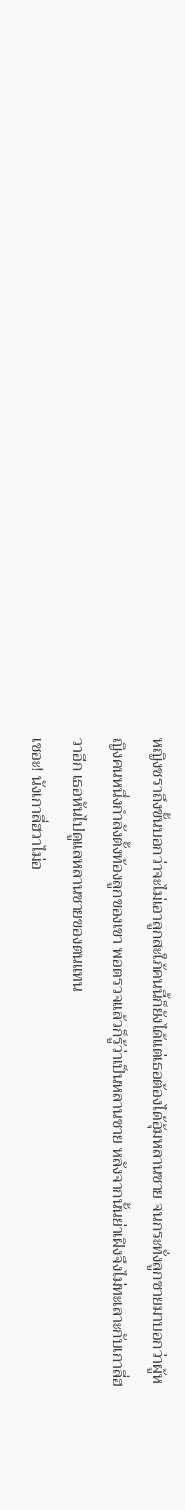หญิงชราถึงขั้นบอกว่าจะไม่เอาลูกสะใภ้คนนี้ก็ยังได้แต่เธอต้องได้อุ้มหลานชาย จนกระทั่งลูกชายมาบอกว่าผู้หญิงคนหนึ่งกำลังตั้งท้องลูกของเขา พอตรวจแล้วก็รู้ว่าเป็นหลานชาย หลังจากนั้นย่าเฝิงจึงไม่ทะเลาะกับเกาลี่ฮวาอีก เธอหันไปดูแลหลานชายของตนแทน
เชอะ! นังเกาลี่ฮวาไม่อ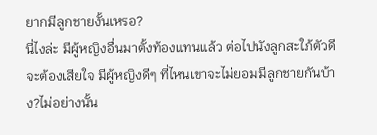ยากมีลูกชายงั้นเหรอ?
นี่ไงล่ะ มีผู้หญิงอื่นมาตั้งท้องแทนแล้ว ต่อไปนังลูกสะใภ้ตัวดีจะต้องเสียใจ มีผู้หญิงดีๆ ที่ไหนเขาจะไม่ยอมมีลูกชายกันบ้าง?ไม่อย่างนั้น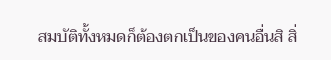สมบัติทั้งหมดก็ต้องตกเป็นของคนอื่นสิ สิ่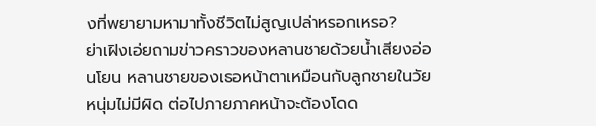งที่พยายามหามาทั้งชีวิตไม่สูญเปล่าหรอกเหรอ?
ย่าเฝิงเอ่ยถามข่าวคราวของหลานชายด้วยน้ำเสียงอ่อนโยน หลานชายของเธอหน้าตาเหมือนกับลูกชายในวัยหนุ่มไม่มีผิด ต่อไปภายภาคหน้าจะต้องโดด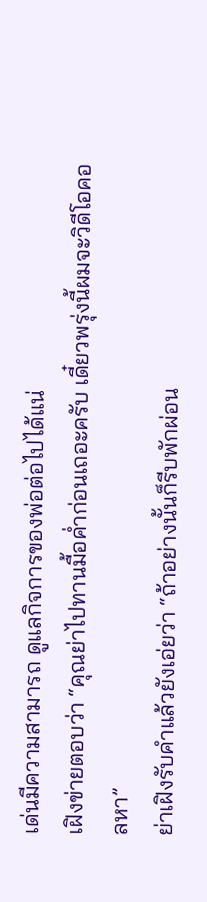เด่นมีความสามารถ ดูแลกิจการของพ่อต่อไปได้แน่
เฝิงข่ายตอบว่า “คุณย่าไปทานมื้อค่ำก่อนเถอะครับ เดี๋ยวพรุ่งนี้ผมจะวิดีโอคอลหา”
ย่าเฝิงรับคำแล้วยังเอ่ยว่า “ถ้าอย่างนั้นก็รีบพักผ่อน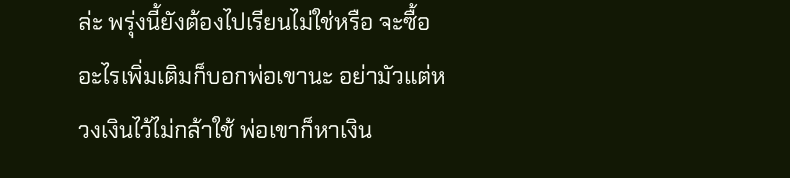ล่ะ พรุ่งนี้ยังต้องไปเรียนไม่ใช่หรือ จะซื้ออะไรเพิ่มเติมก็บอกพ่อเขานะ อย่ามัวแต่หวงเงินไว้ไม่กล้าใช้ พ่อเขาก็หาเงิน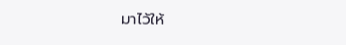มาไว้ให้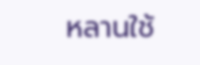หลานใช้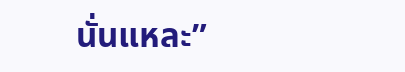นั่นแหละ”